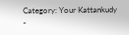Category: Your Kattankudy
-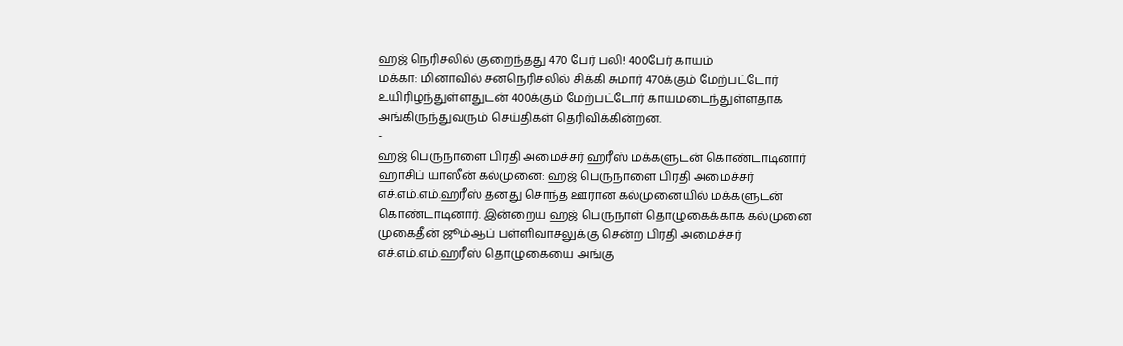ஹஜ் நெரிசலில் குறைந்தது 470 பேர் பலி! 400பேர் காயம்
மக்கா: மினாவில் சனநெரிசலில் சிக்கி சுமார் 470க்கும் மேற்பட்டோர் உயிரிழந்துள்ளதுடன் 400க்கும் மேற்பட்டோர் காயமடைந்துள்ளதாக அங்கிருந்துவரும் செய்திகள் தெரிவிக்கின்றன.
-
ஹஜ் பெருநாளை பிரதி அமைச்சர் ஹரீஸ் மக்களுடன் கொண்டாடினார்
ஹாசிப் யாஸீன் கல்முனை: ஹஜ் பெருநாளை பிரதி அமைச்சர் எச்.எம்.எம்.ஹரீஸ் தனது சொந்த ஊரான கல்முனையில் மக்களுடன் கொண்டாடினார். இன்றைய ஹஜ் பெருநாள் தொழுகைக்காக கல்முனை முகைதீன் ஜூம்ஆப் பள்ளிவாசலுக்கு சென்ற பிரதி அமைச்சர் எச்.எம்.எம்.ஹரீஸ் தொழுகையை அங்கு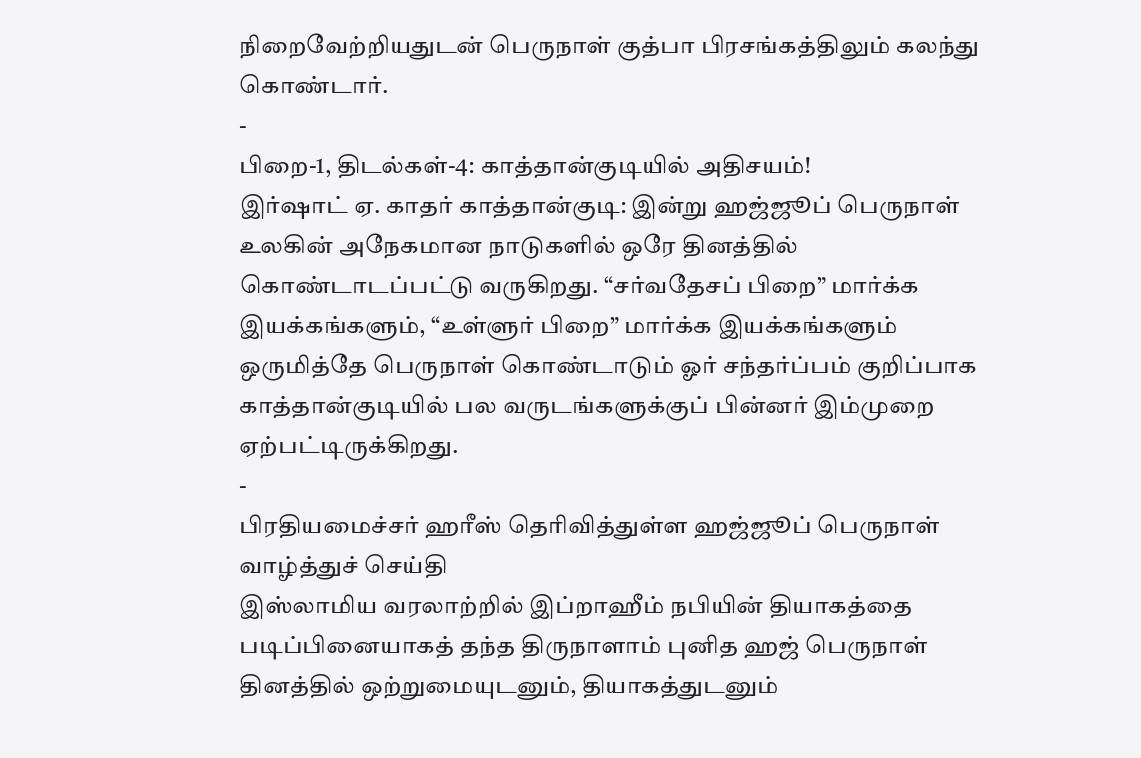நிறைவேற்றியதுடன் பெருநாள் குத்பா பிரசங்கத்திலும் கலந்து கொண்டார்.
-
பிறை-1, திடல்கள்-4: காத்தான்குடியில் அதிசயம்!
இர்ஷாட் ஏ. காதர் காத்தான்குடி: இன்று ஹஜ்ஜூப் பெருநாள் உலகின் அநேகமான நாடுகளில் ஒரே தினத்தில் கொண்டாடப்பட்டு வருகிறது. “சர்வதேசப் பிறை” மார்க்க இயக்கங்களும், “உள்ளுர் பிறை” மார்க்க இயக்கங்களும் ஒருமித்தே பெருநாள் கொண்டாடும் ஓர் சந்தர்ப்பம் குறிப்பாக காத்தான்குடியில் பல வருடங்களுக்குப் பின்னர் இம்முறை ஏற்பட்டிருக்கிறது.
-
பிரதியமைச்சர் ஹரீஸ் தெரிவித்துள்ள ஹஜ்ஜூப் பெருநாள் வாழ்த்துச் செய்தி
இஸ்லாமிய வரலாற்றில் இப்றாஹீம் நபியின் தியாகத்தை படிப்பினையாகத் தந்த திருநாளாம் புனித ஹஜ் பெருநாள் தினத்தில் ஒற்றுமையுடனும், தியாகத்துடனும்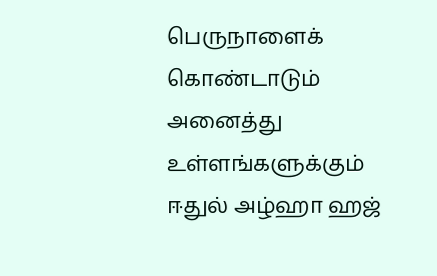பெருநாளைக் கொண்டாடும் அனைத்து உள்ளங்களுக்கும் ஈதுல் அழ்ஹா ஹஜ்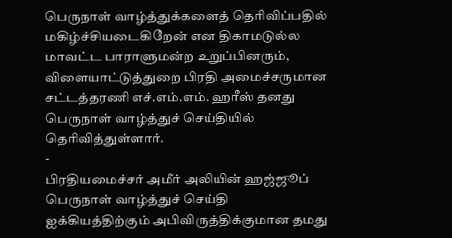பெருநாள் வாழ்த்துக்களைத் தெரிவிப்பதில் மகிழ்ச்சியடைகிறேன் என திகாமடுல்ல மாவட்ட பாராளுமன்ற உறுப்பினரும், விளையாட்டுத்துறை பிரதி அமைச்சருமான சட்டத்தரணி எச்.எம்.எம். ஹரீஸ் தனது பெருநாள் வாழ்த்துச் செய்தியில் தெரிவித்துள்ளார்.
-
பிரதியமைச்சர் அமீர் அலியின் ஹஜ்ஜூப் பெருநாள் வாழ்த்துச் செய்தி
ஐக்கியத்திற்கும் அபிவிருத்திக்குமான தமது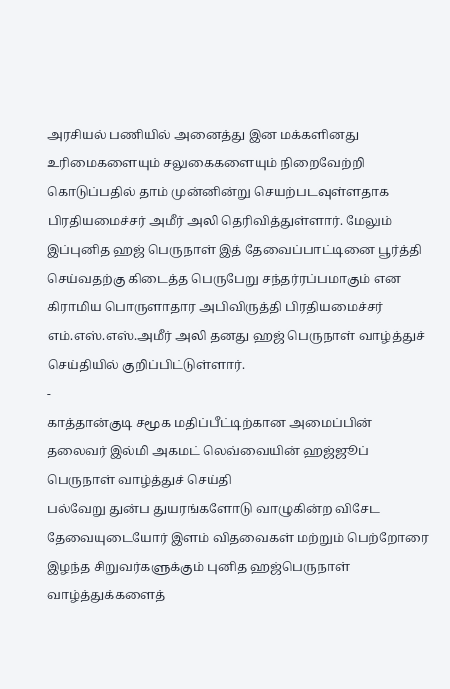அரசியல் பணியில் அனைத்து இன மக்களினது உரிமைகளையும் சலுகைகளையும் நிறைவேற்றி கொடுப்பதில் தாம் முன்னின்று செயற்படவுள்ளதாக பிரதியமைச்சர் அமீர் அலி தெரிவித்துள்ளார். மேலும் இப்புனித ஹஜ் பெருநாள் இத் தேவைப்பாட்டினை பூர்த்தி செய்வதற்கு கிடைத்த பெருபேறு சந்தர்ரப்பமாகும் என கிராமிய பொருளாதார அபிவிருத்தி பிரதியமைச்சர் எம்.எஸ்.எஸ்.அமீர் அலி தனது ஹஜ் பெருநாள் வாழ்த்துச் செய்தியில் குறிப்பிட்டுள்ளார்.
-
காத்தான்குடி சமூக மதிப்பீட்டிற்கான அமைப்பின் தலைவர் இல்மி அகமட் லெவ்வையின் ஹஜ்ஜூப் பெருநாள் வாழ்த்துச் செய்தி
பல்வேறு துன்ப துயரங்களோடு வாழுகின்ற விசேட தேவையுடையோர் இளம் விதவைகள் மற்றும் பெற்றோரை இழந்த சிறுவர்களுக்கும் புனித ஹஜ்பெருநாள் வாழ்த்துக்களைத்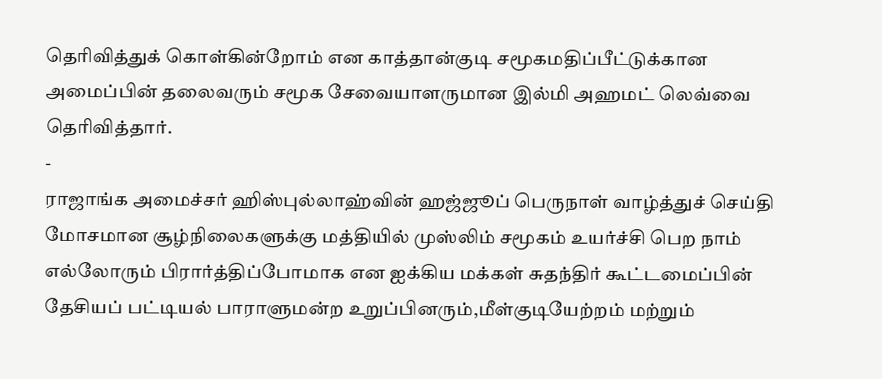தெரிவித்துக் கொள்கின்றோம் என காத்தான்குடி சமூகமதிப்பீட்டுக்கான அமைப்பின் தலைவரும் சமூக சேவையாளருமான இல்மி அஹமட் லெவ்வை தெரிவித்தார்.
-
ராஜாங்க அமைச்சர் ஹிஸ்புல்லாஹ்வின் ஹஜ்ஜூப் பெருநாள் வாழ்த்துச் செய்தி
மோசமான சூழ்நிலைகளுக்கு மத்தியில் முஸ்லிம் சமூகம் உயர்ச்சி பெற நாம் எல்லோரும் பிரார்த்திப்போமாக என ஐக்கிய மக்கள் சுதந்திர் கூட்டமைப்பின் தேசியப் பட்டியல் பாராளுமன்ற உறுப்பினரும்,மீள்குடியேற்றம் மற்றும்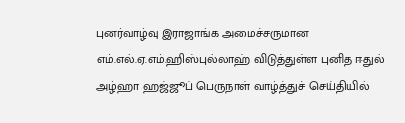புனர்வாழ்வு இராஜாங்க அமைச்சருமான எம்.எல்.ஏ.எம்.ஹிஸ்புல்லாஹ் விடுத்துள்ள புனித ஈதுல் அழ்ஹா ஹஜ்ஜூப் பெருநாள் வாழ்த்துச் செய்தியில்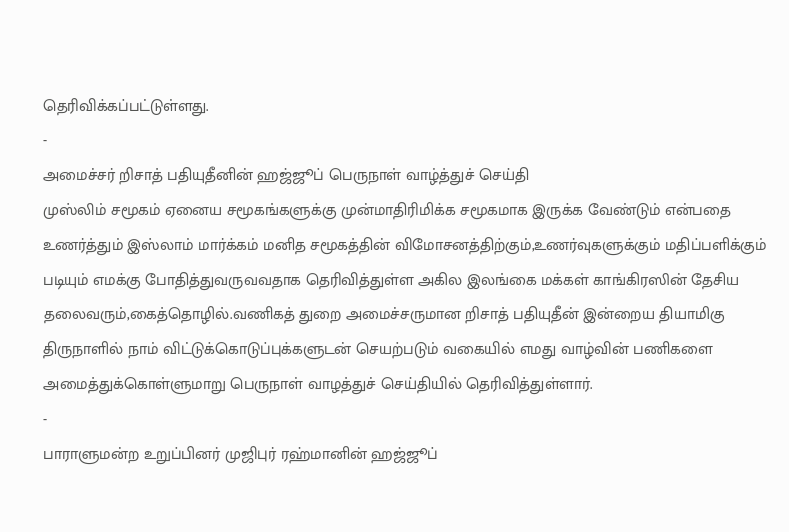தெரிவிக்கப்பட்டுள்ளது.
-
அமைச்சர் றிசாத் பதியுதீனின் ஹஜ்ஜூப் பெருநாள் வாழ்த்துச் செய்தி
முஸ்லிம் சமூகம் ஏனைய சமூகங்களுக்கு முன்மாதிரிமிக்க சமூகமாக இருக்க வேண்டும் என்பதை உணர்த்தும் இஸ்லாம் மார்க்கம் மனித சமூகத்தின் விமோசனத்திற்கும்,உணர்வுகளுக்கும் மதிப்பளிக்கும் படியும் எமக்கு போதித்துவருவவதாக தெரிவித்துள்ள அகில இலங்கை மக்கள் காங்கிரஸின் தேசிய தலைவரும்,கைத்தொழில்.வணிகத் துறை அமைச்சருமான றிசாத் பதியுதீன் இன்றைய தியாமிகு திருநாளில் நாம் விட்டுக்கொடுப்புக்களுடன் செயற்படும் வகையில் எமது வாழ்வின் பணிகளை அமைத்துக்கொள்ளுமாறு பெருநாள் வாழத்துச் செய்தியில் தெரிவித்துள்ளார்.
-
பாராளுமன்ற உறுப்பினர் முஜிபுர் ரஹ்மானின் ஹஜ்ஜூப்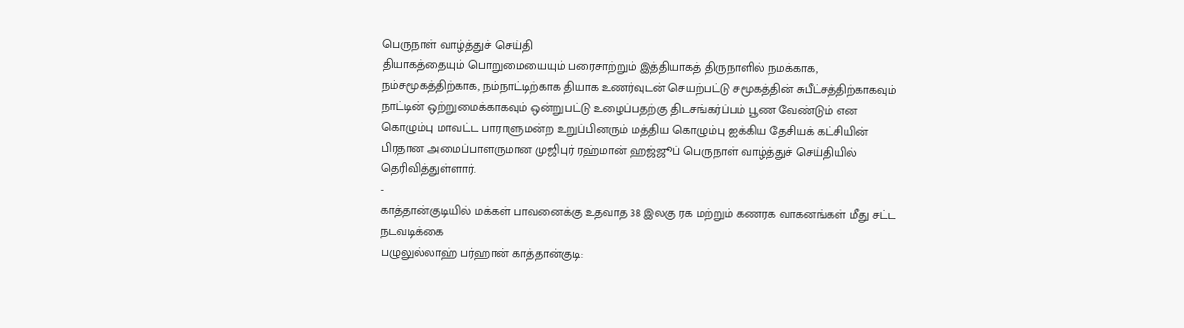பெருநாள் வாழ்த்துச் செய்தி
தியாகத்தையும் பொறுமையையும் பரைசாற்றும் இத்தியாகத் திருநாளில் நமக்காக, நம்சமூகத்திற்காக, நம்நாட்டிற்காக தியாக உணர்வுடன் செயற்பட்டு சமூகத்தின் சுபீட்சத்திற்காகவும் நாட்டின் ஒற்றுமைக்காகவும் ஒன்றுபட்டு உழைப்பதற்கு திடசங்கர்ப்பம் பூண வேண்டும் என கொழும்பு மாவட்ட பாராளுமன்ற உறுப்பினரும் மத்திய கொழும்பு ஐக்கிய தேசியக் கட்சியின் பிரதான அமைப்பாளருமான முஜிபுர் ரஹ்மான் ஹஜ்ஜூப் பெருநாள் வாழ்த்துச் செய்தியில் தெரிவித்துள்ளார்.
-
காத்தான்குடியில் மக்கள் பாவனைக்கு உதவாத 38 இலகு ரக மற்றும் கணரக வாகனங்கள் மீது சட்ட நடவடிக்கை
பழுலுல்லாஹ் பர்ஹான் காத்தான்குடி: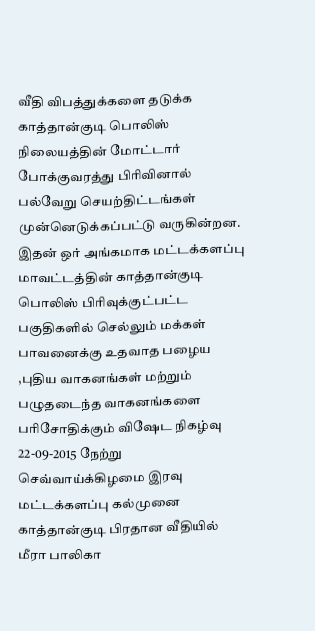வீதி விபத்துக்களை தடுக்க காத்தான்குடி பொலிஸ் நிலையத்தின் மோட்டார் போக்குவரத்து பிரிவினால் பல்வேறு செயற்திட்டங்கள் முன்னெடுக்கப்பட்டு வருகின்றன. இதன் ஒர் அங்கமாக மட்டக்களப்பு மாவட்டத்தின் காத்தான்குடி பொலிஸ் பிரிவுக்குட்பட்ட பகுதிகளில் செல்லும் மக்கள் பாவனைக்கு உதவாத பழைய ,புதிய வாகனங்கள் மற்றும் பழுதடைந்த வாகனங்களை பரிசோதிக்கும் விஷேட நிகழ்வு 22-09-2015 நேற்று செவ்வாய்க்கிழமை இரவு மட்டக்களப்பு கல்முனை காத்தான்குடி பிரதான வீதியில் மீரா பாலிகா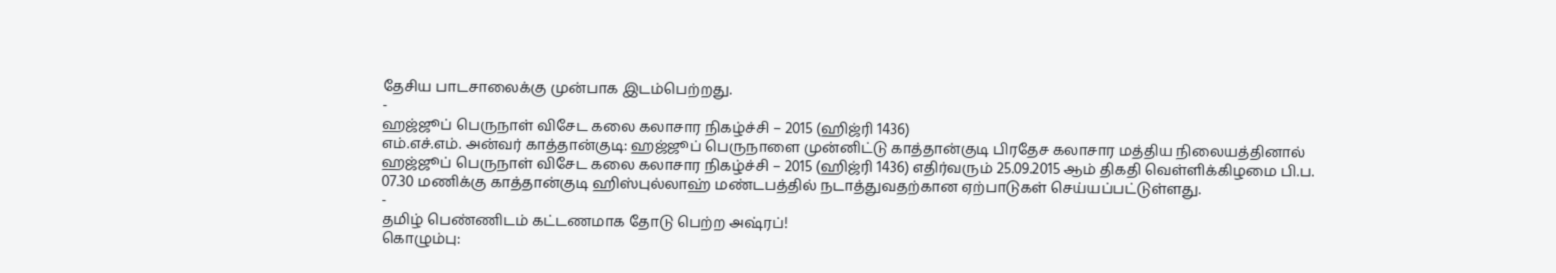தேசிய பாடசாலைக்கு முன்பாக இடம்பெற்றது.
-
ஹஜ்ஜூப் பெருநாள் விசேட கலை கலாசார நிகழ்ச்சி – 2015 (ஹிஜ்ரி 1436)
எம்.எச்.எம். அன்வர் காத்தான்குடி: ஹஜ்ஜூப் பெருநாளை முன்னிட்டு காத்தான்குடி பிரதேச கலாசார மத்திய நிலையத்தினால் ஹஜ்ஜூப் பெருநாள் விசேட கலை கலாசார நிகழ்ச்சி – 2015 (ஹிஜ்ரி 1436) எதிர்வரும் 25.09.2015 ஆம் திகதி வெள்ளிக்கிழமை பி.ப. 07.30 மணிக்கு காத்தான்குடி ஹிஸ்புல்லாஹ் மண்டபத்தில் நடாத்துவதற்கான ஏற்பாடுகள் செய்யப்பட்டுள்ளது.
-
தமிழ் பெண்ணிடம் கட்டணமாக தோடு பெற்ற அஷ்ரப்!
கொழும்பு: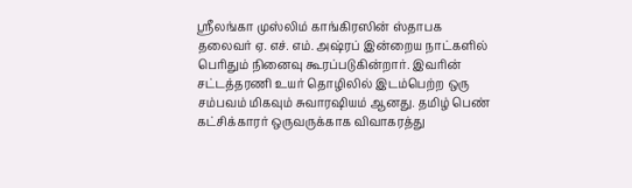ஸ்ரீலங்கா முஸ்லிம் காங்கிரஸின் ஸ்தாபக தலைவர் ஏ. எச். எம். அஷ்ரப் இன்றைய நாட்களில் பெரிதும் நினைவு கூரப்படுகின்றார். இவரின் சட்டத்தரணி உயர் தொழிலில் இடம்பெற்ற ஒரு சம்பவம் மிகவும் சுவாரஷியம் ஆனது. தமிழ் பெண் கட்சிக்காரர் ஒருவருக்காக விவாகரத்து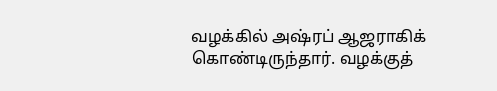வழக்கில் அஷ்ரப் ஆஜராகிக் கொண்டிருந்தார். வழக்குத்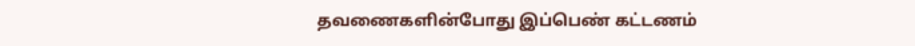தவணைகளின்போது இப்பெண் கட்டணம்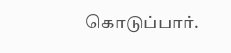கொடுப்பார்.